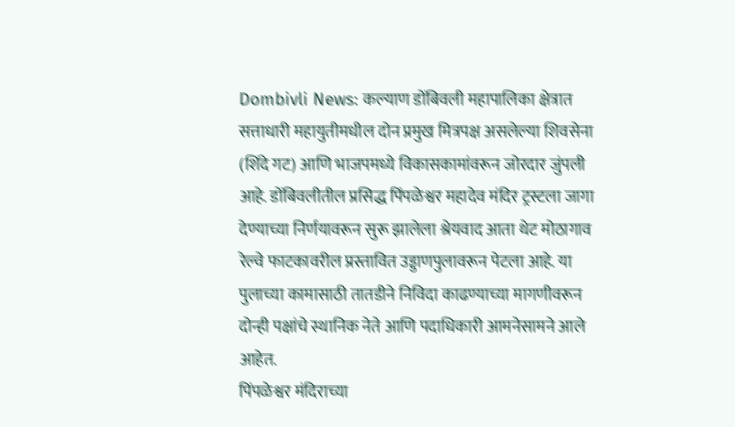Dombivli News: कल्याण डोंबिवली महापालिका क्षेत्रात सत्ताधारी महायुतीमधील दोन प्रमुख मित्रपक्ष असलेल्या शिवसेना (शिंदे गट) आणि भाजपमध्ये विकासकामांवरून जोरदार जुंपली आहे. डोंबिवलीतील प्रसिद्ध पिंपळेश्वर महादेव मंदिर ट्रस्टला जागा देण्याच्या निर्णयावरून सुरू झालेला श्रेयवाद आता थेट मोठागाव रेल्वे फाटकावरील प्रस्तावित उड्डाणपुलावरून पेटला आहे. या पुलाच्या कामासाठी तातडीने निविदा काढण्याच्या मागणीवरून दोन्ही पक्षांचे स्थानिक नेते आणि पदाधिकारी आमनेसामने आले आहेत.
पिंपळेश्वर मंदिराच्या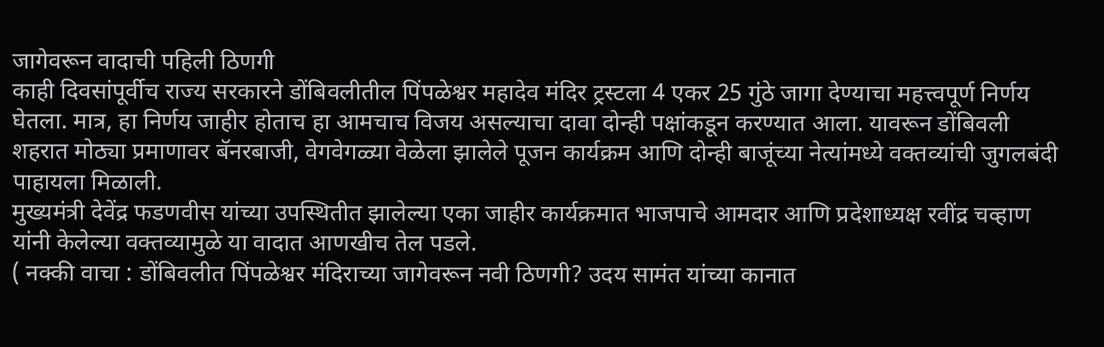जागेवरून वादाची पहिली ठिणगी
काही दिवसांपूर्वीच राज्य सरकारने डोंबिवलीतील पिंपळेश्वर महादेव मंदिर ट्रस्टला 4 एकर 25 गुंठे जागा देण्याचा महत्त्वपूर्ण निर्णय घेतला. मात्र, हा निर्णय जाहीर होताच हा आमचाच विजय असल्याचा दावा दोन्ही पक्षांकडून करण्यात आला. यावरून डोंबिवली शहरात मोठ्या प्रमाणावर बॅनरबाजी, वेगवेगळ्या वेळेला झालेले पूजन कार्यक्रम आणि दोन्ही बाजूंच्या नेत्यांमध्ये वक्तव्यांची जुगलबंदी पाहायला मिळाली.
मुख्यमंत्री देवेंद्र फडणवीस यांच्या उपस्थितीत झालेल्या एका जाहीर कार्यक्रमात भाजपाचे आमदार आणि प्रदेशाध्यक्ष रवींद्र चव्हाण यांनी केलेल्या वक्तव्यामुळे या वादात आणखीच तेल पडले.
( नक्की वाचा : डोंबिवलीत पिंपळेश्वर मंदिराच्या जागेवरून नवी ठिणगी? उदय सामंत यांच्या कानात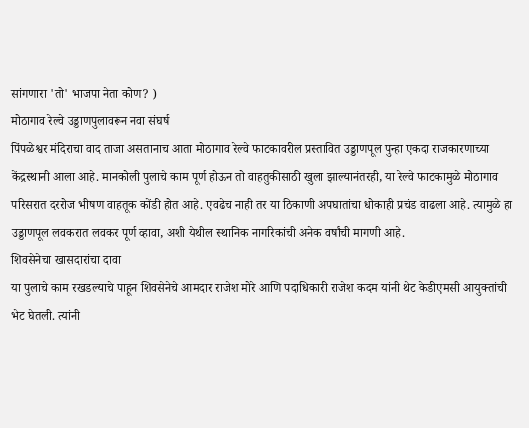सांगणारा 'तो' भाजपा नेता कोण? )
मोठागाव रेल्वे उड्डाणपुलावरून नवा संघर्ष
पिंपळेश्वर मंदिराचा वाद ताजा असतानाच आता मोठागाव रेल्वे फाटकावरील प्रस्तावित उड्डाणपूल पुन्हा एकदा राजकारणाच्या केंद्रस्थानी आला आहे. मानकोली पुलाचे काम पूर्ण होऊन तो वाहतुकीसाठी खुला झाल्यानंतरही, या रेल्वे फाटकामुळे मोठागाव परिसरात दररोज भीषण वाहतूक कोंडी होत आहे. एवढेच नाही तर या ठिकाणी अपघातांचा धोकाही प्रचंड वाढला आहे. त्यामुळे हा उड्डाणपूल लवकरात लवकर पूर्ण व्हावा, अशी येथील स्थानिक नागरिकांची अनेक वर्षांची मागणी आहे.
शिवसेनेचा खासदारांचा दावा
या पुलाचे काम रखडल्याचे पाहून शिवसेनेचे आमदार राजेश मोरे आणि पदाधिकारी राजेश कदम यांनी थेट केडीएमसी आयुक्तांची भेट घेतली. त्यांनी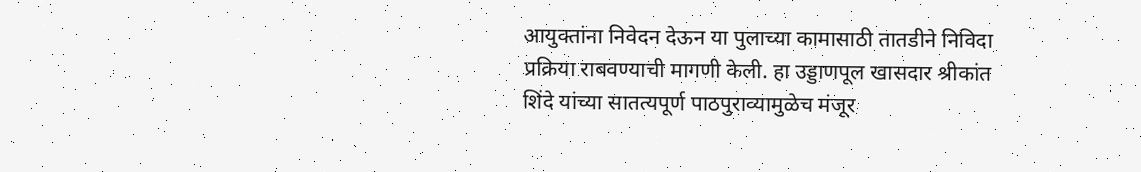आयुक्तांना निवेदन देऊन या पुलाच्या कामासाठी तातडीने निविदा प्रक्रिया राबवण्याची मागणी केली. हा उड्डाणपूल खासदार श्रीकांत शिंदे यांच्या सातत्यपूर्ण पाठपुराव्यामुळेच मंजूर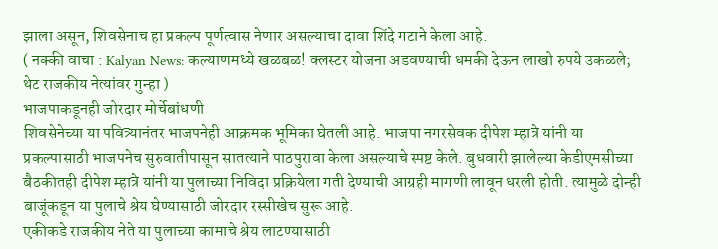झाला असून, शिवसेनाच हा प्रकल्प पूर्णत्वास नेणार असल्याचा दावा शिंदे गटाने केला आहे.
( नक्की वाचा : Kalyan News: कल्याणमध्ये खळबळ! क्लस्टर योजना अडवण्याची धमकी देऊन लाखो रुपये उकळले; थेट राजकीय नेत्यांवर गुन्हा )
भाजपाकडूनही जोरदार मोर्चेबांधणी
शिवसेनेच्या या पवित्र्यानंतर भाजपनेही आक्रमक भूमिका घेतली आहे. भाजपा नगरसेवक दीपेश म्हात्रे यांनी या प्रकल्पासाठी भाजपनेच सुरुवातीपासून सातत्याने पाठपुरावा केला असल्याचे स्पष्ट केले. बुधवारी झालेल्या केडीएमसीच्या बैठकीतही दीपेश म्हात्रे यांनी या पुलाच्या निविदा प्रक्रियेला गती देण्याची आग्रही मागणी लावून धरली होती. त्यामुळे दोन्ही बाजूंकडून या पुलाचे श्रेय घेण्यासाठी जोरदार रस्सीखेच सुरू आहे.
एकीकडे राजकीय नेते या पुलाच्या कामाचे श्रेय लाटण्यासाठी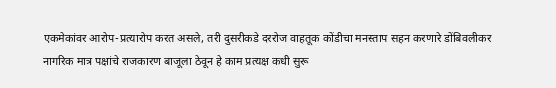एकमेकांवर आरोप-प्रत्यारोप करत असले, तरी दुसरीकडे दररोज वाहतूक कोंडीचा मनस्ताप सहन करणारे डोंबिवलीकर नागरिक मात्र पक्षांचे राजकारण बाजूला ठेवून हे काम प्रत्यक्ष कधी सुरू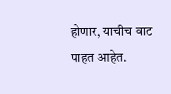होणार, याचीच वाट पाहत आहेत.